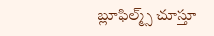బ్లూఫిల్మ్స్ చూస్తూ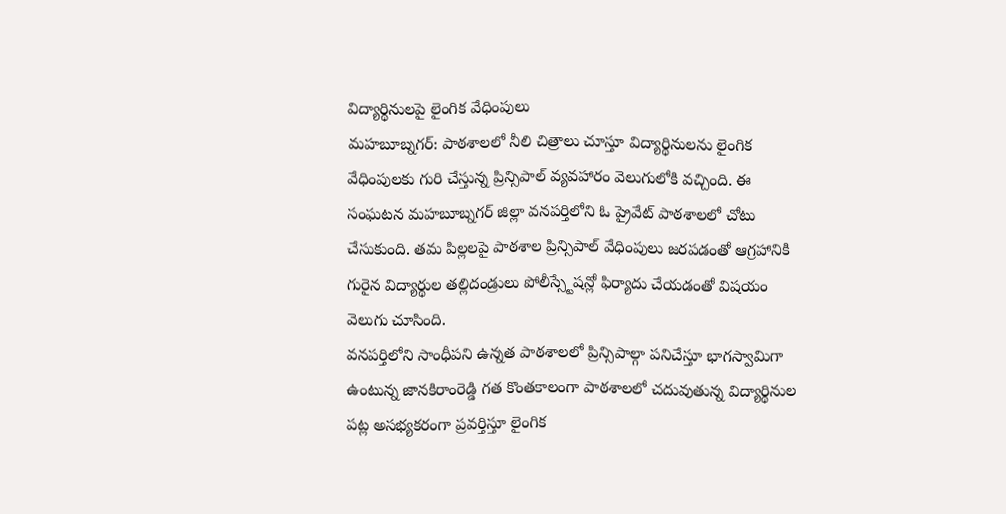విద్యార్థినులపై లైంగిక వేధింపులు
మహబూబ్నగర్: పాఠశాలలో నీలి చిత్రాలు చూస్తూ విద్యార్థినులను లైంగిక వేధింపులకు గురి చేస్తున్న ప్రిన్సిపాల్ వ్యవహారం వెలుగులోకి వచ్చింది. ఈ సంఘటన మహబూబ్నగర్ జిల్లా వనపర్తిలోని ఓ ప్రైవేట్ పాఠశాలలో చోటు చేసుకుంది. తమ పిల్లలపై పాఠశాల ప్రిన్సిపాల్ వేధింపులు జరపడంతో ఆగ్రహానికి గురైన విద్యార్థుల తల్లిదండ్రులు పోలీస్స్టేషన్లో ఫిర్యాదు చేయడంతో విషయం వెలుగు చూసింది.
వనపర్తిలోని సాంధీపని ఉన్నత పాఠశాలలో ప్రిన్సిపాల్గా పనిచేస్తూ భాగస్వామిగా ఉంటున్న జానకిరాంరెడ్డి గత కొంతకాలంగా పాఠశాలలో చదువుతున్న విద్యార్థినుల పట్ల అసభ్యకరంగా ప్రవర్తిస్తూ లైంగిక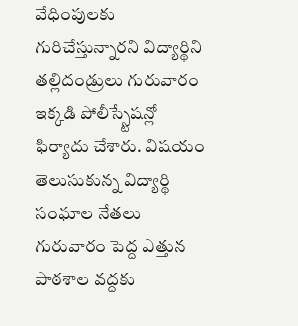వేధింపులకు గురిచేస్తున్నారని విద్యార్థిని తల్లిదండ్రులు గురువారం ఇక్కడి పోలీస్స్టేషన్లో ఫిర్యాదు చేశారు. విషయం తెలుసుకున్న విద్యార్థి సంఘాల నేతలు గురువారం పెద్ద ఎత్తున పాఠశాల వద్దకు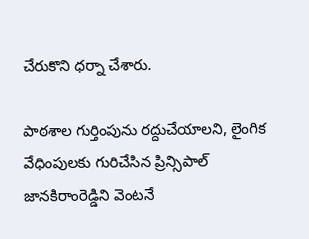చేరుకొని ధర్నా చేశారు.

పాఠశాల గుర్తింపును రద్దుచేయాలని, లైంగిక వేధింపులకు గురిచేసిన ప్రిన్సిపాల్ జానకిరాంరెడ్డిని వెంటనే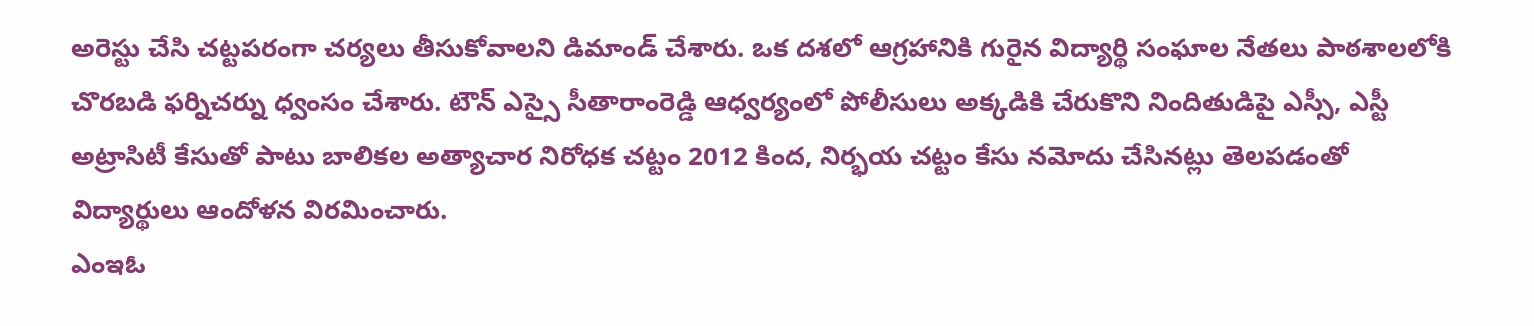అరెస్టు చేసి చట్టపరంగా చర్యలు తీసుకోవాలని డిమాండ్ చేశారు. ఒక దశలో ఆగ్రహానికి గురైన విద్యార్థి సంఘాల నేతలు పాఠశాలలోకి చొరబడి ఫర్నిచర్ను ధ్వంసం చేశారు. టౌన్ ఎస్సై సీతారాంరెడ్డి ఆధ్వర్యంలో పోలీసులు అక్కడికి చేరుకొని నిందితుడిపై ఎస్సీ, ఎస్టీ అట్రాసిటీ కేసుతో పాటు బాలికల అత్యాచార నిరోధక చట్టం 2012 కింద, నిర్భయ చట్టం కేసు నమోదు చేసినట్లు తెలపడంతో విద్యార్థులు ఆందోళన విరమించారు.
ఎంఇఓ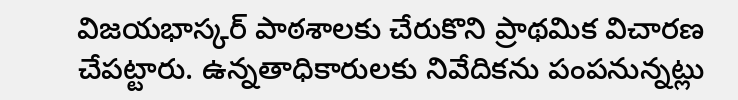విజయభాస్కర్ పాఠశాలకు చేరుకొని ప్రాథమిక విచారణ చేపట్టారు. ఉన్నతాధికారులకు నివేదికను పంపనున్నట్లు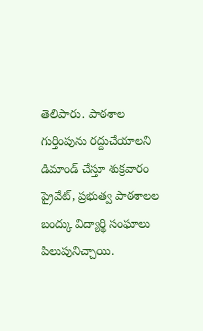తెలిపారు. పాఠశాల గుర్తింపును రద్దుచేయాలని డిమాండ్ చేస్తూ శుక్రవారం ప్రైవేట్, ప్రభుత్వ పాఠశాలల బంద్కు విద్యార్థి సంఘాలు పిలుపునిచ్చాయి.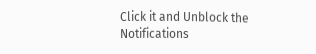Click it and Unblock the Notifications